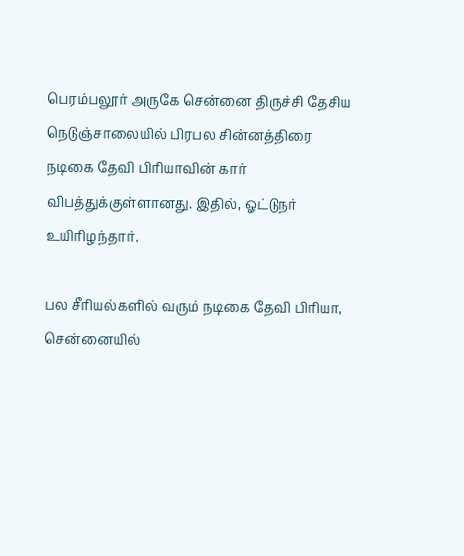பெரம்பலூர் அருகே சென்னை திருச்சி தேசிய நெடுஞ்சாலையில் பிரபல சின்னத்திரை நடிகை தேவி பிரியாவின் கார் விபத்துக்குள்ளானது. இதில், ஓட்டுநர் உயிரிழந்தார்.

பல சீரியல்களில் வரும் நடிகை தேவி பிரியா, சென்னையில்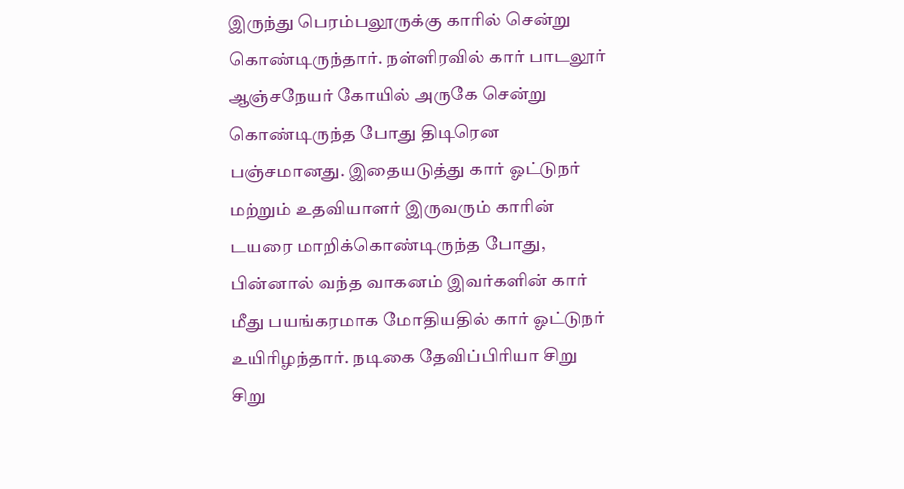இருந்து பெரம்பலூருக்கு காரில் சென்று கொண்டிருந்தார். நள்ளிரவில் கார் பாடலூர் ஆஞ்சநேயர் கோயில் அருகே சென்று கொண்டிருந்த போது திடிரென பஞ்சமானது. இதையடுத்து கார் ஓட்டுநர் மற்றும் உதவியாளர் இருவரும் காரின் டயரை மாறிக்கொண்டிருந்த போது, பின்னால் வந்த வாகனம் இவர்களின் கார் மீது பயங்கரமாக மோதியதில் கார் ஓட்டுநர் உயிரிழந்தார். நடிகை தேவிப்பிரியா சிறு சிறு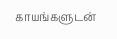காயங்களுடன்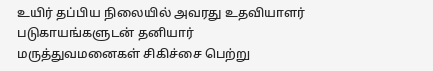உயிர் தப்பிய நிலையில் அவரது உதவியாளர் படுகாயங்களுடன் தனியார் மருத்துவமனைகள் சிகிச்சை பெற்று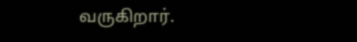வருகிறார்.